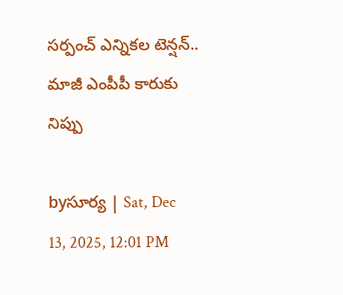సర్పంచ్ ఎన్నికల టెన్షన్.. మాజీ ఎంపీపీ కారుకు నిప్పు

byసూర్య | Sat, Dec 13, 2025, 12:01 PM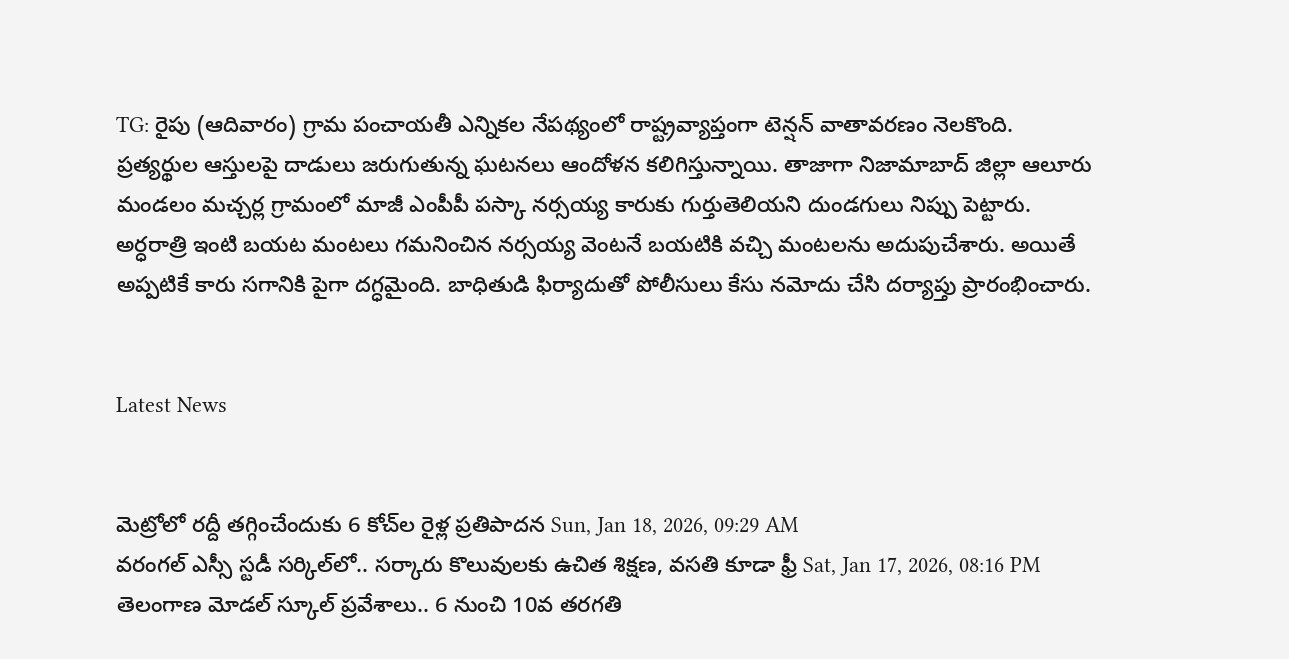TG: రైపు (ఆదివారం) గ్రామ పంచాయతీ ఎన్నికల నేపథ్యంలో రాష్ట్రవ్యాప్తంగా టెన్షన్ వాతావరణం నెలకొంది. ప్రత్యర్థుల ఆస్తులపై దాడులు జరుగుతున్న ఘటనలు ఆందోళన కలిగిస్తున్నాయి. తాజాగా నిజామాబాద్ జిల్లా ఆలూరు మండలం మచ్చర్ల గ్రామంలో మాజీ ఎంపీపీ పస్కా నర్సయ్య కారుకు గుర్తుతెలియని దుండగులు నిప్పు పెట్టారు. అర్ధరాత్రి ఇంటి బయట మంటలు గమనించిన నర్సయ్య వెంటనే బయటికి వచ్చి మంటలను అదుపుచేశారు. అయితే అప్పటికే కారు సగానికి పైగా దగ్ధమైంది. బాధితుడి ఫిర్యాదుతో పోలీసులు కేసు నమోదు చేసి దర్యాప్తు ప్రారంభించారు.


Latest News


మెట్రోలో రద్దీ తగ్గించేందుకు 6 కోచ్‌ల రైళ్ల ప్రతిపాదన Sun, Jan 18, 2026, 09:29 AM
వరంగల్ ఎస్సీ స్టడీ సర్కిల్‌లో.. సర్కారు కొలువులకు ఉచిత శిక్షణ, వసతి కూడా ఫ్రీ Sat, Jan 17, 2026, 08:16 PM
తెలంగాణ మోడల్ స్కూల్ ప్రవేశాలు.. 6 నుంచి 10వ తరగతి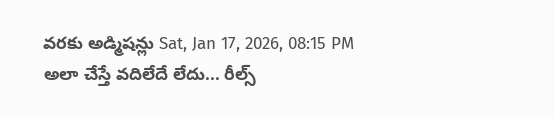వరకు అడ్మిషన్లు Sat, Jan 17, 2026, 08:15 PM
అలా చేస్తే వదిలేదే లేదు... రీల్స్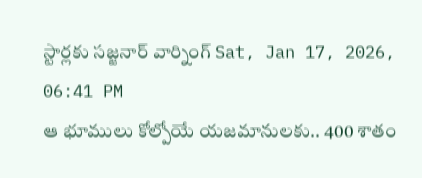స్టార్లకు సజ్జనార్ వార్నింగ్ Sat, Jan 17, 2026, 06:41 PM
ఆ భూములు కోల్పోయే యజమానులకు.. 400 శాతం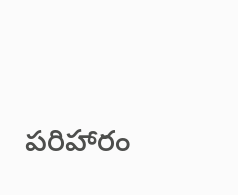పరిహారం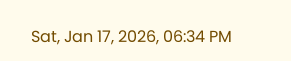Sat, Jan 17, 2026, 06:34 PM